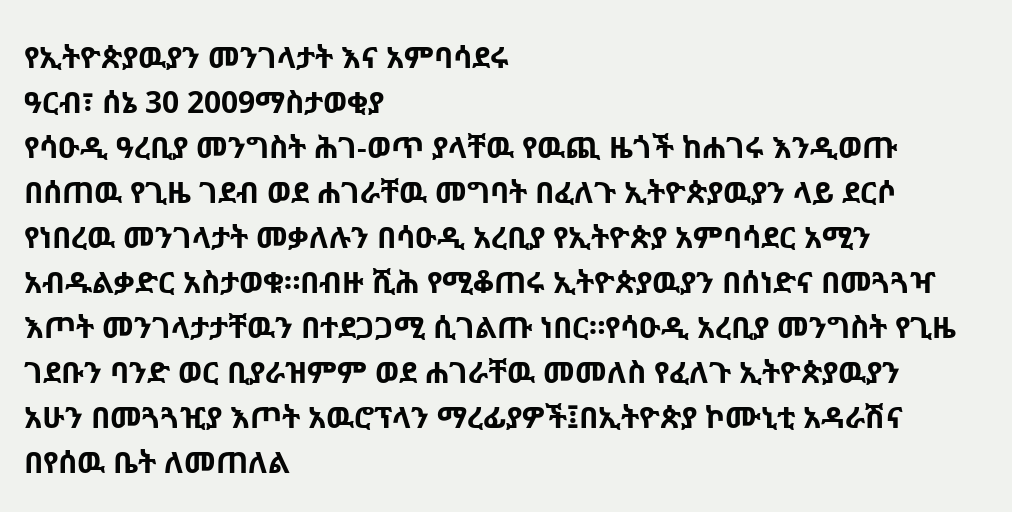የኢትዮጵያዉያን መንገላታት እና አምባሳደሩ
ዓርብ፣ ሰኔ 30 2009ማስታወቂያ
የሳዑዲ ዓረቢያ መንግስት ሕገ-ወጥ ያላቸዉ የዉጪ ዜጎች ከሐገሩ እንዲወጡ በሰጠዉ የጊዜ ገደብ ወደ ሐገራቸዉ መግባት በፈለጉ ኢትዮጵያዉያን ላይ ደርሶ የነበረዉ መንገላታት መቃለሉን በሳዑዲ አረቢያ የኢትዮጵያ አምባሳደር አሚን አብዱልቃድር አስታወቁ።በብዙ ሺሕ የሚቆጠሩ ኢትዮጵያዉያን በሰነድና በመጓጓዣ እጦት መንገላታታቸዉን በተደጋጋሚ ሲገልጡ ነበር።የሳዑዲ አረቢያ መንግስት የጊዜ ገደቡን ባንድ ወር ቢያራዝምም ወደ ሐገራቸዉ መመለስ የፈለጉ ኢትዮጵያዉያን አሁን በመጓጓዢያ እጦት አዉሮፕላን ማረፊያዎች፤በኢትዮጵያ ኮሙኒቲ አዳራሽና በየሰዉ ቤት ለመጠለል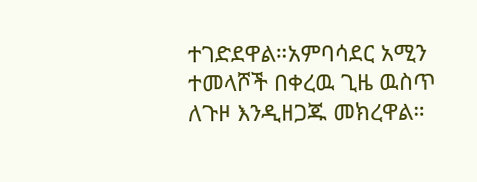ተገድደዋል።አምባሳደር አሚን ተመላሾች በቀረዉ ጊዜ ዉስጥ ለጉዞ እንዲዘጋጁ መክረዋል።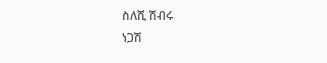ስለሺ ሽብሩ
ነጋሽ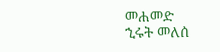መሐመድ
ኂሩት መለሰ